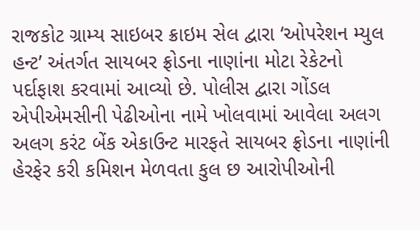રાજકોટ ગ્રામ્ય સાઇબર ક્રાઇમ સેલ દ્વારા ‘ઓપરેશન મ્યુલ હન્ટ’ અંતર્ગત સાયબર ફ્રોડના નાણાંના મોટા રેકેટનો પર્દાફાશ કરવામાં આવ્યો છે. પોલીસ દ્વારા ગોંડલ એપીએમસીની પેઢીઓના નામે ખોલવામાં આવેલા અલગ અલગ કરંટ બેંક એકાઉન્ટ મારફતે સાયબર ફ્રોડના નાણાંની હેરફેર કરી કમિશન મેળવતા કુલ છ આરોપીઓની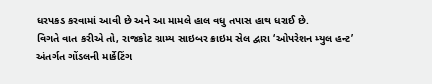ધરપકડ કરવામાં આવી છે અને આ મામલે હાલ વધુ તપાસ હાથ ધરાઈ છે.
વિગતે વાત કરીએ તો, રાજકોટ ગ્રામ્ય સાઇબર ક્રાઇમ સેલ દ્વારા ‘ઓપરેશન મ્યુલ હન્ટ’ અંતર્ગત ગોંડલની માર્કેટિંગ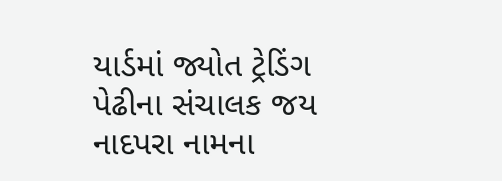યાર્ડમાં જ્યોત ટ્રેડિંગ પેઢીના સંચાલક જય નાદપરા નામના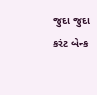જુદા જુદા કરંટ બેન્ક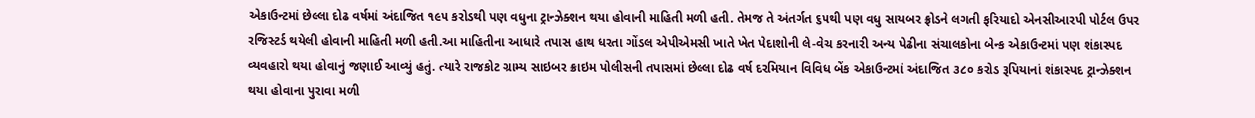એકાઉન્ટમાં છેલ્લા દોઢ વર્ષમાં અંદાજિત ૧૯૫ કરોડથી પણ વધુના ટ્રાન્ઝેક્શન થયા હોવાની માહિતી મળી હતી. તેમજ તે અંતર્ગત ૬૫થી પણ વધુ સાયબર ફ્રોડને લગતી ફરિયાદો એનસીઆરપી પોર્ટલ ઉપર રજિસ્ટર્ડ થયેલી હોવાની માહિતી મળી હતી.આ માહિતીના આધારે તપાસ હાથ ધરતા ગોંડલ એપીએમસી ખાતે ખેત પેદાશોની લે-વેચ કરનારી અન્ય પેઢીના સંચાલકોના બેન્ક એકાઉન્ટમાં પણ શંકાસ્પદ વ્યવહારો થયા હોવાનું જણાઈ આવ્યું હતું. ત્યારે રાજકોટ ગ્રામ્ય સાઇબર ક્રાઇમ પોલીસની તપાસમાં છેલ્લા દોઢ વર્ષ દરમિયાન વિવિધ બેંક એકાઉન્ટમાં અંદાજિત ૩૮૦ કરોડ રૂપિયાનાં શંકાસ્પદ ટ્રાન્ઝેક્શન થયા હોવાના પુરાવા મળી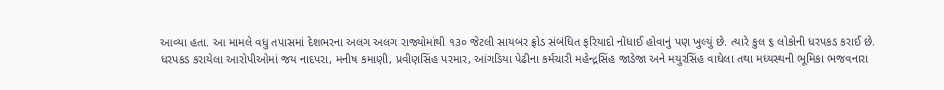આવ્યા હતા. આ મામલે વધુ તપાસમાં દેશભરના અલગ અલગ રાજ્યોમાંથી ૧૩૦ જેટલી સાયબર ફ્રોડ સંબંધિત ફરિયાદો નોંધાઈ હોવાનું પણ ખુલ્યું છે. ત્યારે કુલ ૬ લોકોની ધરપકડ કરાઈ છે.
ધરપકડ કરાયેલા આરોપીઓમાં જય નાદપરા, મનીષ કમાણી, પ્રવીણસિંહ પરમાર, આંગડિયા પેઢીના કર્મચારી મહેન્દ્રસિંહ જાડેજા અને મયુરસિંહ વાઘેલા તથા મધ્યસ્થની ભૂમિકા ભજવનારા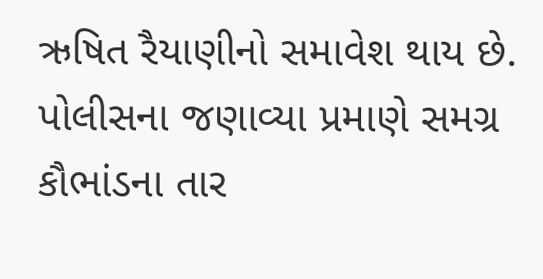ઋષિત રૈયાણીનો સમાવેશ થાય છે. પોલીસના જણાવ્યા પ્રમાણે સમગ્ર કૌભાંડના તાર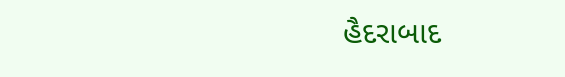હૈદરાબાદ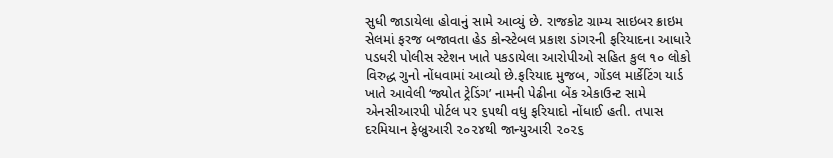સુધી જાડાયેલા હોવાનું સામે આવ્યું છે. રાજકોટ ગ્રામ્ય સાઇબર ક્રાઇમ સેલમાં ફરજ બજાવતા હેડ કોન્સ્ટેબલ પ્રકાશ ડાંગરની ફરિયાદના આધારે પડધરી પોલીસ સ્ટેશન ખાતે પકડાયેલા આરોપીઓ સહિત કુલ ૧૦ લોકો વિરુદ્ધ ગુનો નોંધવામાં આવ્યો છે.ફરિયાદ મુજબ, ગોંડલ માર્કેટિંગ યાર્ડ ખાતે આવેલી ‘જ્યોત ટ્રેડિંગ’ નામની પેઢીના બેંક એકાઉન્ટ સામે એનસીઆરપી પોર્ટલ પર ૬૫થી વધુ ફરિયાદો નોંધાઈ હતી. તપાસ દરમિયાન ફેબ્રુઆરી ૨૦૨૪થી જાન્યુઆરી ૨૦૨૬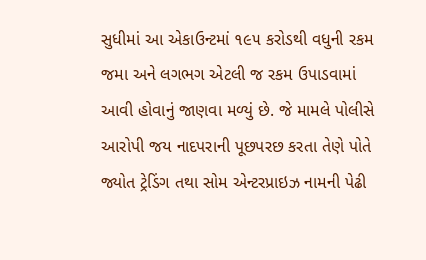સુધીમાં આ એકાઉન્ટમાં ૧૯૫ કરોડથી વધુની રકમ જમા અને લગભગ એટલી જ રકમ ઉપાડવામાં આવી હોવાનું જાણવા મળ્યું છે. જે મામલે પોલીસે આરોપી જય નાદપરાની પૂછપરછ કરતા તેણે પોતે જ્યોત ટ્રેડિંગ તથા સોમ એન્ટરપ્રાઇઝ નામની પેઢી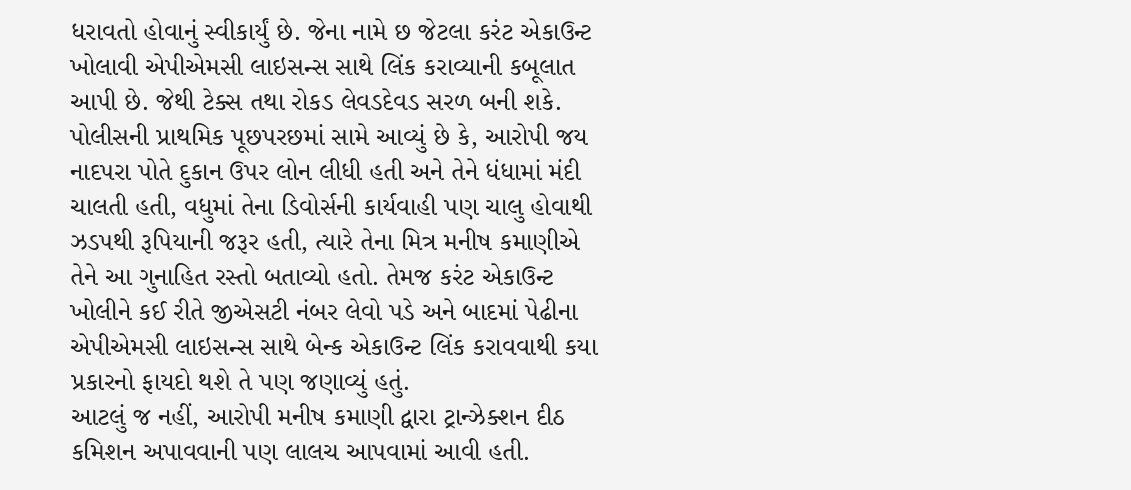ધરાવતો હોવાનું સ્વીકાર્યું છે. જેના નામે છ જેટલા કરંટ એકાઉન્ટ ખોલાવી એપીએમસી લાઇસન્સ સાથે લિંક કરાવ્યાની કબૂલાત આપી છે. જેથી ટેક્સ તથા રોકડ લેવડદેવડ સરળ બની શકે.
પોલીસની પ્રાથમિક પૂછપરછમાં સામે આવ્યું છે કે, આરોપી જય નાદપરા પોતે દુકાન ઉપર લોન લીધી હતી અને તેને ધંધામાં મંદી ચાલતી હતી, વધુમાં તેના ડિવોર્સની કાર્યવાહી પણ ચાલુ હોવાથી ઝડપથી રૂપિયાની જરૂર હતી, ત્યારે તેના મિત્ર મનીષ કમાણીએ તેને આ ગુનાહિત રસ્તો બતાવ્યો હતો. તેમજ કરંટ એકાઉન્ટ ખોલીને કઈ રીતે જીએસટી નંબર લેવો પડે અને બાદમાં પેઢીના એપીએમસી લાઇસન્સ સાથે બેન્ક એકાઉન્ટ લિંક કરાવવાથી કયા પ્રકારનો ફાયદો થશે તે પણ જણાવ્યું હતું.
આટલું જ નહીં, આરોપી મનીષ કમાણી દ્વારા ટ્રાન્ઝેક્શન દીઠ કમિશન અપાવવાની પણ લાલચ આપવામાં આવી હતી.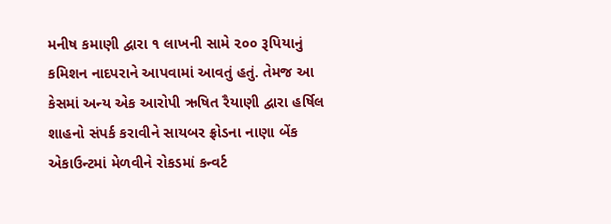મનીષ કમાણી દ્વારા ૧ લાખની સામે ૨૦૦ રૂપિયાનું કમિશન નાદપરાને આપવામાં આવતું હતું. તેમજ આ કેસમાં અન્ય એક આરોપી ઋષિત રૈયાણી દ્વારા હર્ષિલ શાહનો સંપર્ક કરાવીને સાયબર ફ્રોડના નાણા બેંક એકાઉન્ટમાં મેળવીને રોકડમાં કન્વર્ટ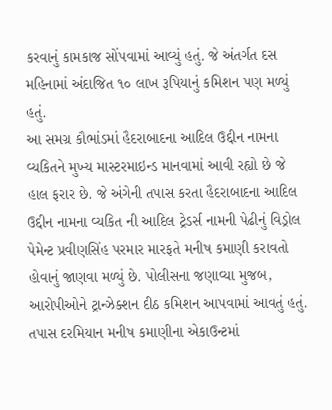કરવાનું કામકાજ સોંપવામાં આવ્યું હતું. જે અંતર્ગત દસ મહિનામાં અંદાજિત ૧૦ લાખ રૂપિયાનું કમિશન પણ મળ્યું હતું.
આ સમગ્ર કૌભાંડમાં હૈદરાબાદના આદિલ ઉદ્દીન નામના વ્યકિતને મુખ્ય માસ્ટરમાઇન્ડ માનવામાં આવી રહ્યો છે જે હાલ ફરાર છે. જે અંગેની તપાસ કરતા હૈદરાબાદના આદિલ ઉદ્દીન નામના વ્યકિત ની આદિલ ટ્રેડર્સ નામની પેઢીનું વિડ્રોલ પેમેન્ટ પ્રવીણસિંહ પરમાર મારફતે મનીષ કમાણી કરાવતો હોવાનું જાણવા મળ્યું છે. પોલીસના જણાવ્યા મુજબ, આરોપીઓને ટ્રાન્ઝેક્શન દીઠ કમિશન આપવામાં આવતું હતું. તપાસ દરમિયાન મનીષ કમાણીના એકાઉન્ટમાં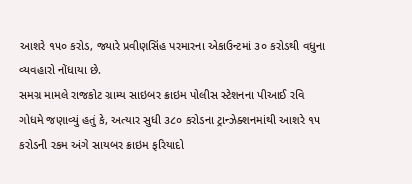આશરે ૧૫૦ કરોડ, જ્યારે પ્રવીણસિંહ પરમારના એકાઉન્ટમાં ૩૦ કરોડથી વધુના વ્યવહારો નોંધાયા છે.
સમગ્ર મામલે રાજકોટ ગ્રામ્ય સાઇબર ક્રાઇમ પોલીસ સ્ટેશનના પીઆઈ રવિ ગોધમે જણાવ્યું હતું કે, અત્યાર સુધી ૩૮૦ કરોડના ટ્રાન્ઝેક્શનમાંથી આશરે ૧૫ કરોડની રકમ અંગે સાયબર ક્રાઇમ ફરિયાદો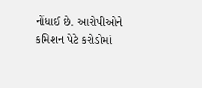નોંધાઈ છે. આરોપીઓને કમિશન પેટે કરોડોમાં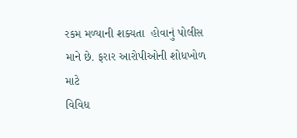રકમ મળ્યાની શક્યતા  હોવાનું પોલીસ માને છે. ફરાર આરોપીઓની શોધખોળ માટે
વિવિધ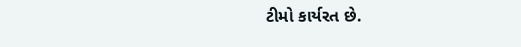ટીમો કાર્યરત છે.